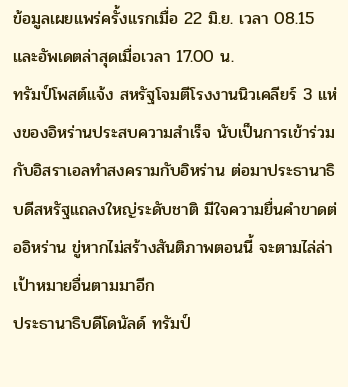ข้อมูลเผยแพร่ครั้งแรกเมื่อ 22 มิ.ย. เวลา 08.15 และอัพเดตล่าสุดเมื่อเวลา 17.00 น.
ทรัมป์โพสต์แจ้ง สหรัฐโจมตีโรงงานนิวเคลียร์ 3 แห่งของอิหร่านประสบความสำเร็จ นับเป็นการเข้าร่วมกับอิสราเอลทำสงครามกับอิหร่าน ต่อมาประธานาธิบดีสหรัฐแถลงใหญ่ระดับชาติ มีใจความยื่นคำขาดต่ออิหร่าน ขู่หากไม่สร้างสันติภาพตอนนี้ จะตามไล่ล่าเป้าหมายอื่นตามมาอีก
ประธานาธิบดีโดนัลด์ ทรัมป์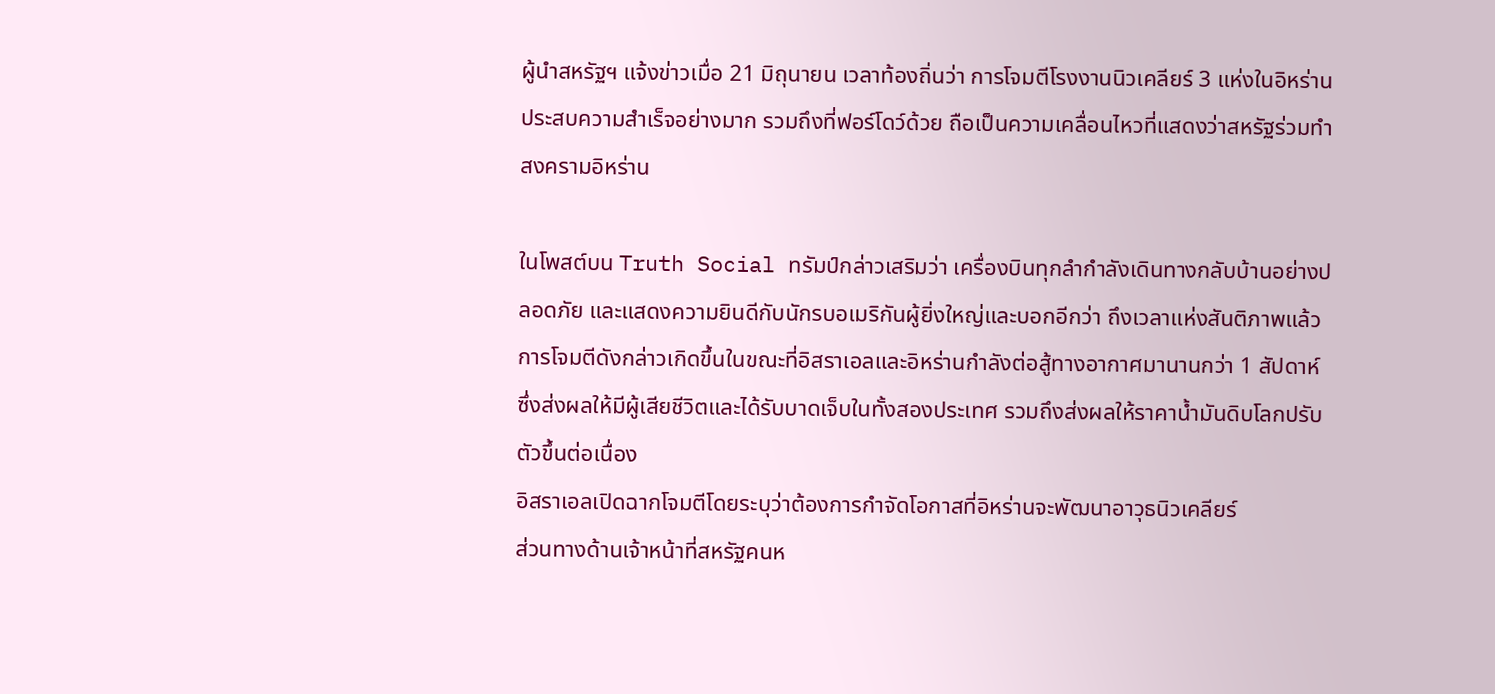ผู้นำสหรัฐฯ แจ้งข่าวเมื่อ 21 มิถุนายน เวลาท้องถิ่นว่า การโจมตีโรงงานนิวเคลียร์ 3 แห่งในอิหร่านประสบความสำเร็จอย่างมาก รวมถึงที่ฟอร์โดว์ด้วย ถือเป็นความเคลื่อนไหวที่แสดงว่าสหรัฐร่วมทำสงครามอิหร่าน

ในโพสต์บน Truth Social ทรัมป์กล่าวเสริมว่า เครื่องบินทุกลำกำลังเดินทางกลับบ้านอย่างปลอดภัย และแสดงความยินดีกับนักรบอเมริกันผู้ยิ่งใหญ่และบอกอีกว่า ถึงเวลาแห่งสันติภาพแล้ว
การโจมตีดังกล่าวเกิดขึ้นในขณะที่อิสราเอลและอิหร่านกำลังต่อสู้ทางอากาศมานานกว่า 1 สัปดาห์ ซึ่งส่งผลให้มีผู้เสียชีวิตและได้รับบาดเจ็บในทั้งสองประเทศ รวมถึงส่งผลให้ราคาน้ำมันดิบโลกปรับตัวขึ้นต่อเนื่อง
อิสราเอลเปิดฉากโจมตีโดยระบุว่าต้องการกำจัดโอกาสที่อิหร่านจะพัฒนาอาวุธนิวเคลียร์
ส่วนทางด้านเจ้าหน้าที่สหรัฐคนห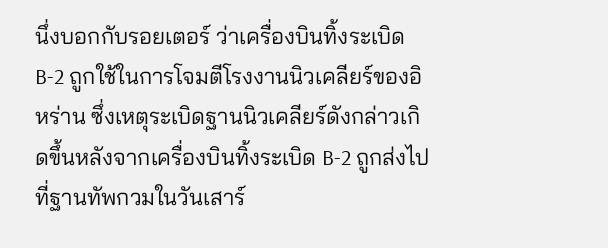นึ่งบอกกับรอยเตอร์ ว่าเครื่องบินทิ้งระเบิด B-2 ถูกใช้ในการโจมตีโรงงานนิวเคลียร์ของอิหร่าน ซึ่งเหตุระเบิดฐานนิวเคลียร์ดังกล่าวเกิดขึ้นหลังจากเครื่องบินทิ้งระเบิด B-2 ถูกส่งไปที่ฐานทัพกวมในวันเสาร์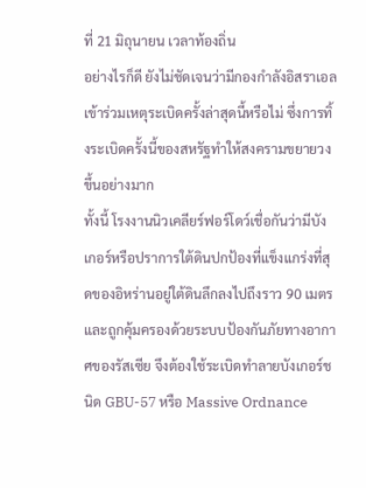ที่ 21 มิถุนายน เวลาท้องถิ่น
อย่างไรก็ดี ยังไม่ชัดเจนว่ามีกองกำลังอิสราเอลเข้าร่วมเหตุระเบิดครั้งล่าสุดนี้หรือไม่ ซึ่งการทิ้งระเบิดครั้งนี้ของสหรัฐทำให้สงครามขยายวงขึ้นอย่างมาก
ทั้งนี้ โรงงานนิวเคลียร์ฟอร์โดว์เชื่อกันว่ามีบังเกอร์หรือปราการใต้ดินปกป้องที่แข็งแกร่งที่สุดของอิหร่านอยู่ใต้ดินลึกลงไปถึงราว 90 เมตร และถูกคุ้มครองด้วยระบบป้องกันภัยทางอากาศของรัสเซีย จึงต้องใช้ระเบิดทำลายบังเกอร์ชนิด GBU-57 หรือ Massive Ordnance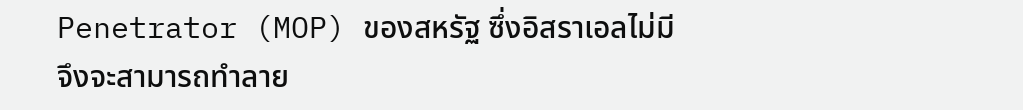Penetrator (MOP) ของสหรัฐ ซึ่งอิสราเอลไม่มี จึงจะสามารถทำลาย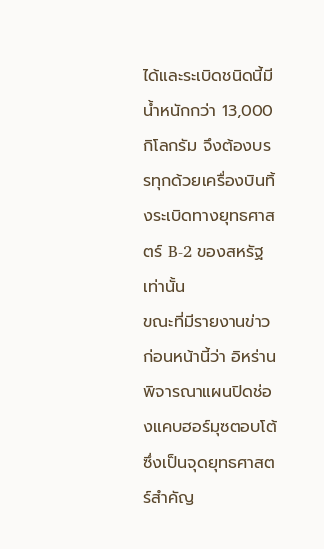ได้และระเบิดชนิดนี้มีน้ำหนักกว่า 13,000 กิโลกรัม จึงต้องบรรทุกด้วยเครื่องบินทิ้งระเบิดทางยุทธศาสตร์ B-2 ของสหรัฐเท่านั้น
ขณะที่มีรายงานข่าวก่อนหน้านี้ว่า อิหร่านพิจารณาแผนปิดช่องแคบฮอร์มุซตอบโต้ ซึ่งเป็นจุดยุทธศาสตร์สำคัญ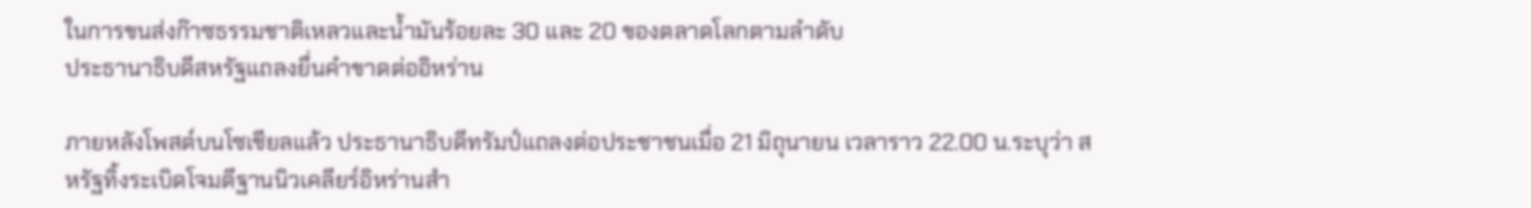ในการขนส่งก๊าซธรรมชาติเหลวและน้ำมันร้อยละ 30 และ 20 ของตลาดโลกตามลำดับ
ประธานาธิบดีสหรัฐแถลงยื่นคำขาดต่ออิหร่าน

ภายหลังโพสต์บนโซเชียลแล้ว ประธานาธิบดีทรัมป์แถลงต่อประชาชนเมื่อ 21 มิถุนายน เวลาราว 22.00 น.ระบุว่า สหรัฐทิ้งระเบิดโจมตีฐานนิวเคลียร์อิหร่านสำ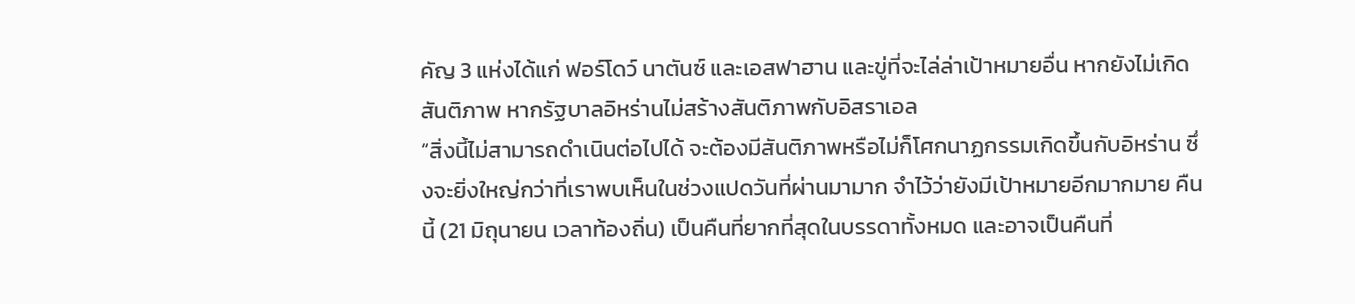คัญ 3 แห่งได้แก่ ฟอร์โดว์ นาตันซ์ และเอสฟาฮาน และขู่ที่จะไล่ล่าเป้าหมายอื่น หากยังไม่เกิดสันติภาพ หากรัฐบาลอิหร่านไม่สร้างสันติภาพกับอิสราเอล
“สิ่งนี้ไม่สามารถดำเนินต่อไปได้ จะต้องมีสันติภาพหรือไม่ก็โศกนาฏกรรมเกิดขึ้นกับอิหร่าน ซึ่งจะยิ่งใหญ่กว่าที่เราพบเห็นในช่วงแปดวันที่ผ่านมามาก จำไว้ว่ายังมีเป้าหมายอีกมากมาย คืนนี้ (21 มิถุนายน เวลาท้องถิ่น) เป็นคืนที่ยากที่สุดในบรรดาทั้งหมด และอาจเป็นคืนที่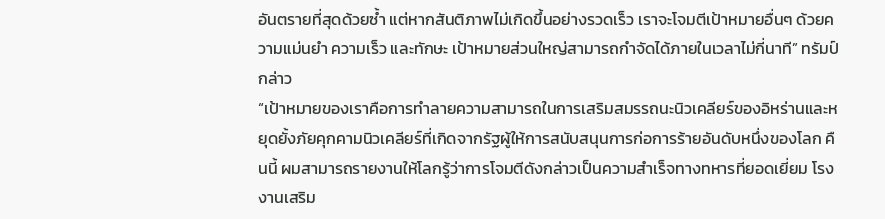อันตรายที่สุดด้วยซ้ำ แต่หากสันติภาพไม่เกิดขึ้นอย่างรวดเร็ว เราจะโจมตีเป้าหมายอื่นๆ ด้วยความแม่นยำ ความเร็ว และทักษะ เป้าหมายส่วนใหญ่สามารถกำจัดได้ภายในเวลาไม่กี่นาที” ทรัมป์กล่าว
“เป้าหมายของเราคือการทำลายความสามารถในการเสริมสมรรถนะนิวเคลียร์ของอิหร่านและหยุดยั้งภัยคุกคามนิวเคลียร์ที่เกิดจากรัฐผู้ให้การสนับสนุนการก่อการร้ายอันดับหนึ่งของโลก คืนนี้ ผมสามารถรายงานให้โลกรู้ว่าการโจมตีดังกล่าวเป็นความสำเร็จทางทหารที่ยอดเยี่ยม โรงงานเสริม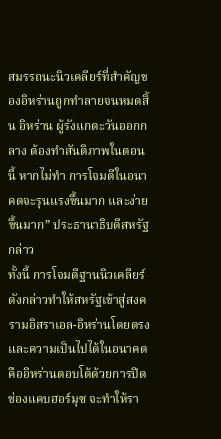สมรรถนะนิวเคลียร์ที่สำคัญของอิหร่านถูกทำลายจนหมดสิ้น อิหร่าน ผู้รังแกตะวันออกกลาง ต้องทำสันติภาพในตอนนี้ หากไม่ทำ การโจมตีในอนาคตจะรุนแรงขึ้นมาก และง่ายขึ้นมาก” ประธานาธิบดีสหรัฐกล่าว
ทั้งนี้ การโจมตีฐานนิวเคลียร์ดังกล่าวทำให้สหรัฐเข้าสู่สงครามอิสราเอล-อิหร่านโดยตรง และความเป็นไปได้ในอนาคต คืออิหร่านตอบโต้ด้วยการปิดช่องแคบฮอร์มุซ จะทำให้รา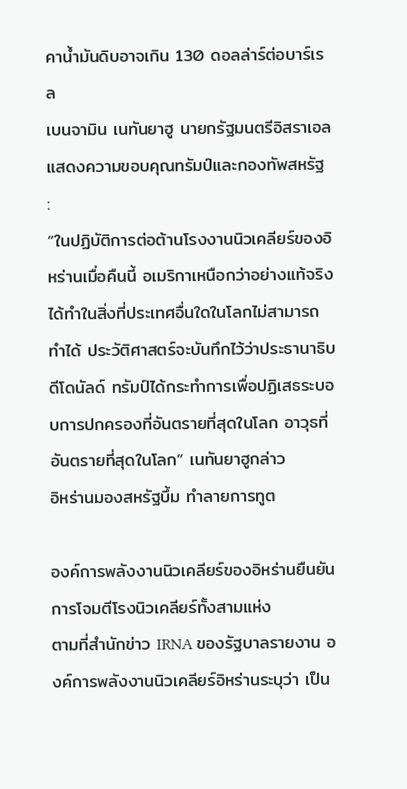คาน้ำมันดิบอาจเกิน 130 ดอลล่าร์ต่อบาร์เรล
เบนจามิน เนทันยาฮู นายกรัฐมนตรีอิสราเอลแสดงความขอบคุณทรัมป์และกองทัพสหรัฐ :
“ในปฏิบัติการต่อต้านโรงงานนิวเคลียร์ของอิหร่านเมื่อคืนนี้ อเมริกาเหนือกว่าอย่างแท้จริง ได้ทำในสิ่งที่ประเทศอื่นใดในโลกไม่สามารถทำได้ ประวัติศาสตร์จะบันทึกไว้ว่าประธานาธิบดีโดนัลด์ ทรัมป์ได้กระทำการเพื่อปฏิเสธระบอบการปกครองที่อันตรายที่สุดในโลก อาวุธที่อันตรายที่สุดในโลก” เนทันยาฮูกล่าว
อิหร่านมองสหรัฐบึ้ม ทำลายการทูต

องค์การพลังงานนิวเคลียร์ของอิหร่านยืนยันการโจมตีโรงนิวเคลียร์ทั้งสามแห่ง
ตามที่สำนักข่าว IRNA ของรัฐบาลรายงาน องค์การพลังงานนิวเคลียร์อิหร่านระบุว่า เป็น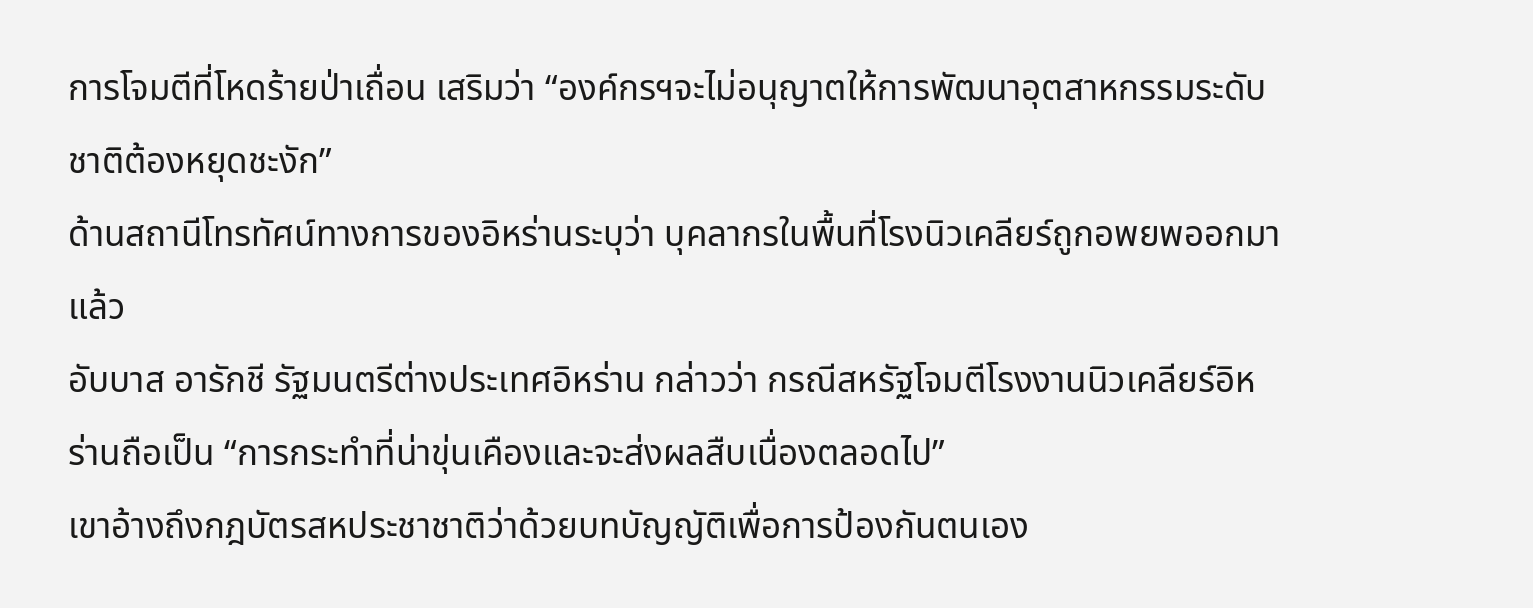การโจมตีที่โหดร้ายป่าเถื่อน เสริมว่า “องค์กรฯจะไม่อนุญาตให้การพัฒนาอุตสาหกรรมระดับชาติต้องหยุดชะงัก”
ด้านสถานีโทรทัศน์ทางการของอิหร่านระบุว่า บุคลากรในพื้นที่โรงนิวเคลียร์ถูกอพยพออกมาแล้ว
อับบาส อารักชี รัฐมนตรีต่างประเทศอิหร่าน กล่าวว่า กรณีสหรัฐโจมตีโรงงานนิวเคลียร์อิหร่านถือเป็น “การกระทำที่น่าขุ่นเคืองและจะส่งผลสืบเนื่องตลอดไป”
เขาอ้างถึงกฎบัตรสหประชาชาติว่าด้วยบทบัญญัติเพื่อการป้องกันตนเอง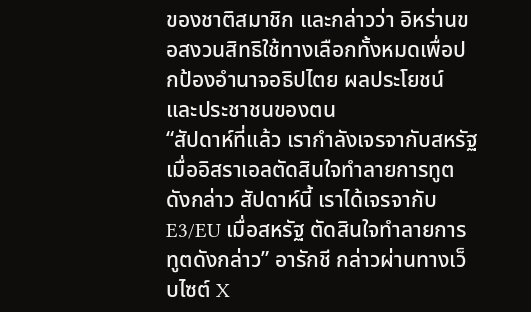ของชาติสมาชิก และกล่าวว่า อิหร่านขอสงวนสิทธิใช้ทางเลือกทั้งหมดเพื่อปกป้องอำนาจอธิปไตย ผลประโยชน์ และประชาชนของตน
“สัปดาห์ที่แล้ว เรากำลังเจรจากับสหรัฐ เมื่ออิสราเอลตัดสินใจทำลายการทูตดังกล่าว สัปดาห์นี้ เราได้เจรจากับ E3/EU เมื่อสหรัฐ ตัดสินใจทำลายการทูตดังกล่าว” อารักชี กล่าวผ่านทางเว็บไซต์ X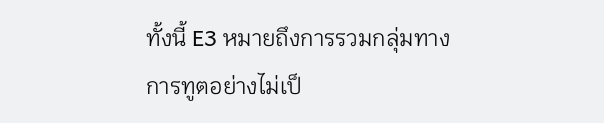ทั้งนี้ E3 หมายถึงการรวมกลุ่มทางการทูตอย่างไม่เป็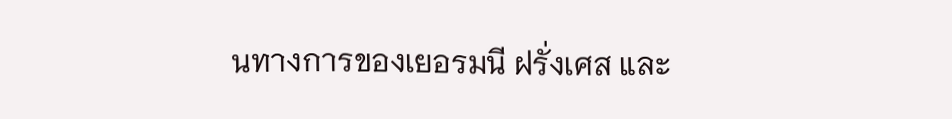นทางการของเยอรมนี ฝรั่งเศส และ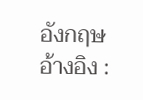อังกฤษ
อ้างอิง :